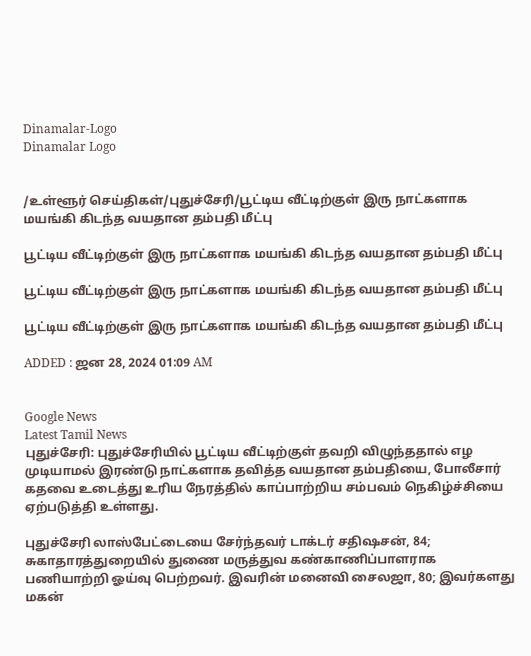Dinamalar-Logo
Dinamalar Logo


/உள்ளூர் செய்திகள்/புதுச்சேரி/பூட்டிய வீட்டிற்குள் இரு நாட்களாக மயங்கி கிடந்த வயதான தம்பதி மீட்பு

பூட்டிய வீட்டிற்குள் இரு நாட்களாக மயங்கி கிடந்த வயதான தம்பதி மீட்பு

பூட்டிய வீட்டிற்குள் இரு நாட்களாக மயங்கி கிடந்த வயதான தம்பதி மீட்பு

பூட்டிய வீட்டிற்குள் இரு நாட்களாக மயங்கி கிடந்த வயதான தம்பதி மீட்பு

ADDED : ஜன 28, 2024 01:09 AM


Google News
Latest Tamil News
புதுச்சேரி: புதுச்சேரியில் பூட்டிய வீட்டிற்குள் தவறி விழுந்ததால் எழ முடியாமல் இரண்டு நாட்களாக தவித்த வயதான தம்பதியை, போலீசார் கதவை உடைத்து உரிய நேரத்தில் காப்பாற்றிய சம்பவம் நெகிழ்ச்சியை ஏற்படுத்தி உள்ளது.

புதுச்சேரி லாஸ்பேட்டையை சேர்ந்தவர் டாக்டர் சதிஷசன், 84; சுகாதாரத்துறையில் துணை மருத்துவ கண்காணிப்பாளராக பணியாற்றி ஓய்வு பெற்றவர். இவரின் மனைவி சைலஜா, 80; இவர்களது மகன்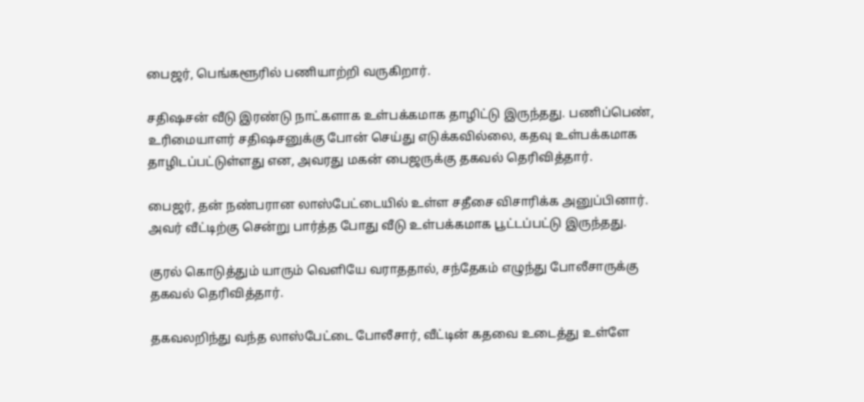பைஜர், பெங்களூரில் பணியாற்றி வருகிறார்.

சதிஷசன் வீடு இரண்டு நாட்களாக உள்பக்கமாக தாழிட்டு இருந்தது. பணிப்பெண், உரிமையாளர் சதிஷசனுக்கு போன் செய்து எடுக்கவில்லை, கதவு உள்பக்கமாக தாழிடப்பட்டுள்ளது என, அவரது மகன் பைஜருக்கு தகவல் தெரிவித்தார்.

பைஜர், தன் நண்பரான லாஸ்பேட்டையில் உள்ள சதீசை விசாரிக்க அனுப்பினார். அவர் வீட்டிற்கு சென்று பார்த்த போது வீடு உள்பக்கமாக பூட்டப்பட்டு இருந்தது.

குரல் கொடுத்தும் யாரும் வெளியே வராததால், சந்தேகம் எழுந்து போலீசாருக்கு தகவல் தெரிவித்தார்.

தகவலறிந்து வந்த லாஸ்பேட்டை போலீசார், வீட்டின் கதவை உடைத்து உள்ளே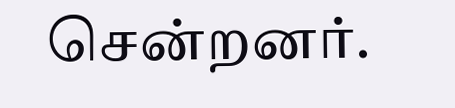சென்றனர்.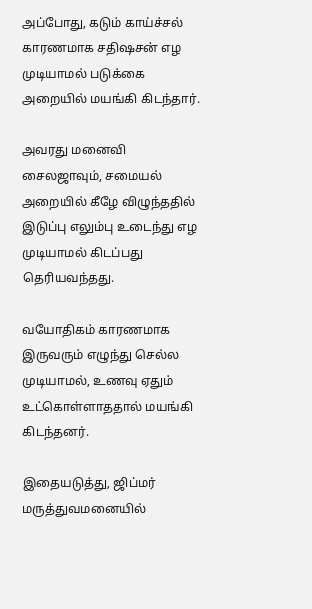அப்போது, கடும் காய்ச்சல் காரணமாக சதிஷசன் எழ முடியாமல் படுக்கை அறையில் மயங்கி கிடந்தார்.

அவரது மனைவி சைலஜாவும், சமையல் அறையில் கீழே விழுந்ததில் இடுப்பு எலும்பு உடைந்து எழ முடியாமல் கிடப்பது தெரியவந்தது.

வயோதிகம் காரணமாக இருவரும் எழுந்து செல்ல முடியாமல், உணவு ஏதும் உட்கொள்ளாததால் மயங்கி கிடந்தனர்.

இதையடுத்து, ஜிப்மர் மருத்துவமனையில்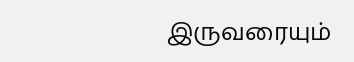இருவரையும்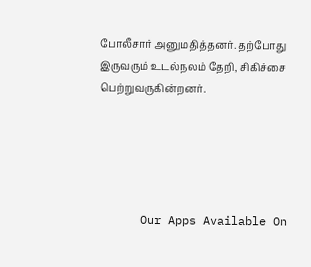போலீசார் அனுமதித்தனர். தற்போது இருவரும் உடல்நலம் தேறி, சிகிச்சை பெற்றுவருகின்றனர்.





      Our Apps Available On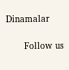Dinamalar

      Follow us